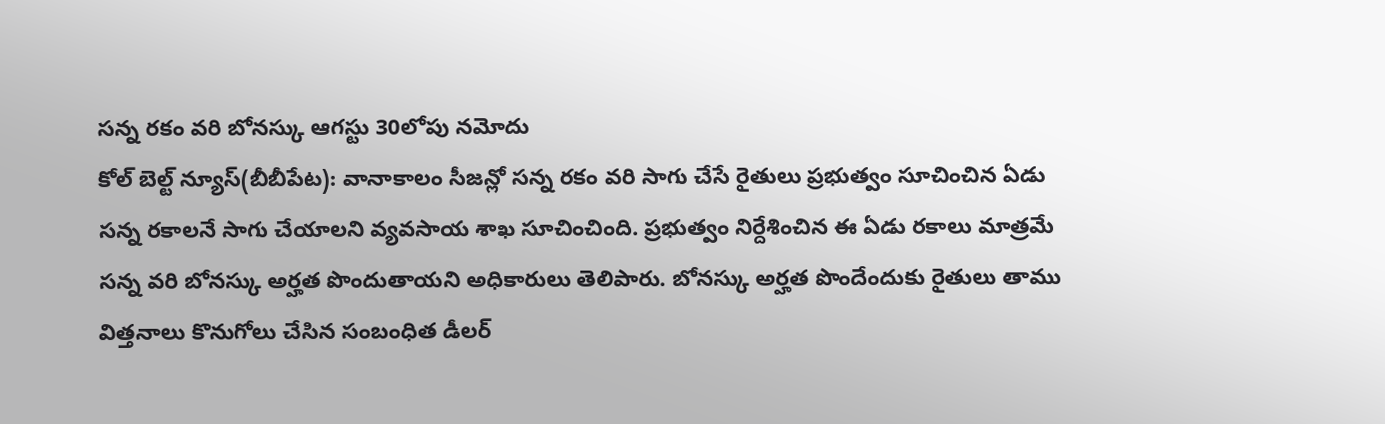సన్న రకం వరి బోనస్కు ఆగస్టు 30లోపు నమోదు
కోల్ బెల్ట్ న్యూస్(బీబీపేట): వానాకాలం సీజన్లో సన్న రకం వరి సాగు చేసే రైతులు ప్రభుత్వం సూచించిన ఏడు సన్న రకాలనే సాగు చేయాలని వ్యవసాయ శాఖ సూచించింది. ప్రభుత్వం నిర్దేశించిన ఈ ఏడు రకాలు మాత్రమే సన్న వరి బోనస్కు అర్హత పొందుతాయని అధికారులు తెలిపారు. బోనస్కు అర్హత పొందేందుకు రైతులు తాము విత్తనాలు కొనుగోలు చేసిన సంబంధిత డీలర్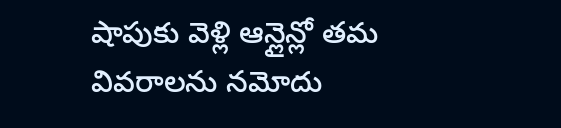షాపుకు వెళ్లి ఆన్లైన్లో తమ వివరాలను నమోదు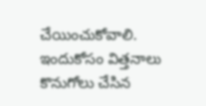చేయించుకోవాలి. ఇందుకోసం విత్తనాలు కొనుగోలు చేసిన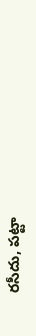రసీదు, పట్టా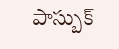పాస్బుక్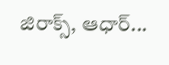జిరాక్స్, ఆధార్...